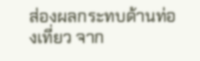ส่องผลกระทบด้านท่องเที่ยว จาก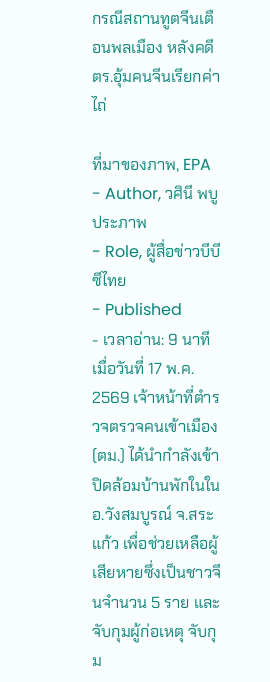กรณีสถานทูตจีนเตือนพลเมือง หลังคดี ตร.อุ้มคนจีนเรียกค่าไถ่

ที่มาของภาพ, EPA
- Author, วศินี พบูประภาพ
- Role, ผู้สื่อข่าวบีบีซีไทย
- Published
- เวลาอ่าน: 9 นาที
เมื่อวันที่ 17 พ.ค. 2569 เจ้าหน้าที่ตำรวจตรวจคนเข้าเมือง (ตม.) ได้นำกำลังเข้าปิดล้อมบ้านพักในใน อ.วังสมบูรณ์ จ.สระแก้ว เพื่อช่วยเหลือผู้เสียหายซึ่งเป็นชาวจีนจำนวน 5 ราย และจับกุมผู้ก่อเหตุ จับกุม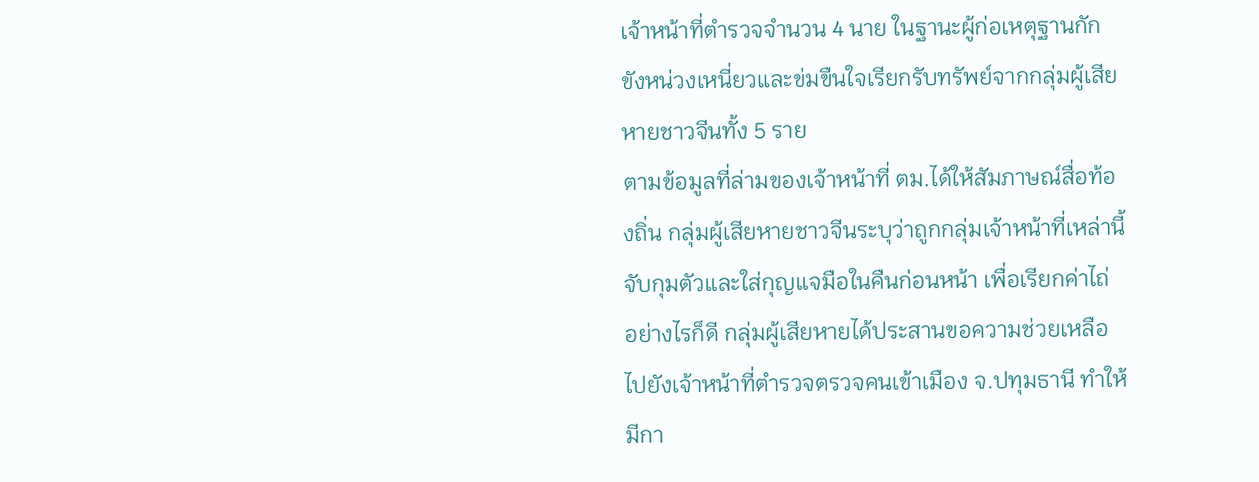เจ้าหน้าที่ตำรวจจำนวน 4 นาย ในฐานะผู้ก่อเหตุฐานกักขังหน่วงเหนี่ยวและข่มขืนใจเรียกรับทรัพย์จากกลุ่มผู้เสียหายชาวจีนทั้ง 5 ราย
ตามข้อมูลที่ล่ามของเจ้าหน้าที่ ตม.ได้ให้สัมภาษณ์สื่อท้องถิ่น กลุ่มผู้เสียหายชาวจีนระบุว่าถูกกลุ่มเจ้าหน้าที่เหล่านี้จับกุมตัวและใส่กุญแจมือในคืนก่อนหน้า เพื่อเรียกค่าไถ่ อย่างไรก็ดี กลุ่มผู้เสียหายได้ประสานขอความช่วยเหลือไปยังเจ้าหน้าที่ตำรวจตรวจคนเข้าเมือง จ.ปทุมธานี ทำให้มีกา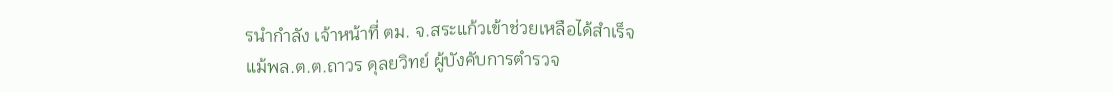รนำกำลัง เจ้าหน้าที่ ตม. จ.สระแก้วเข้าช่วยเหลือได้สำเร็จ
แม้พล.ต.ต.ถาวร ดุลยวิทย์ ผู้บังคับการตำรวจ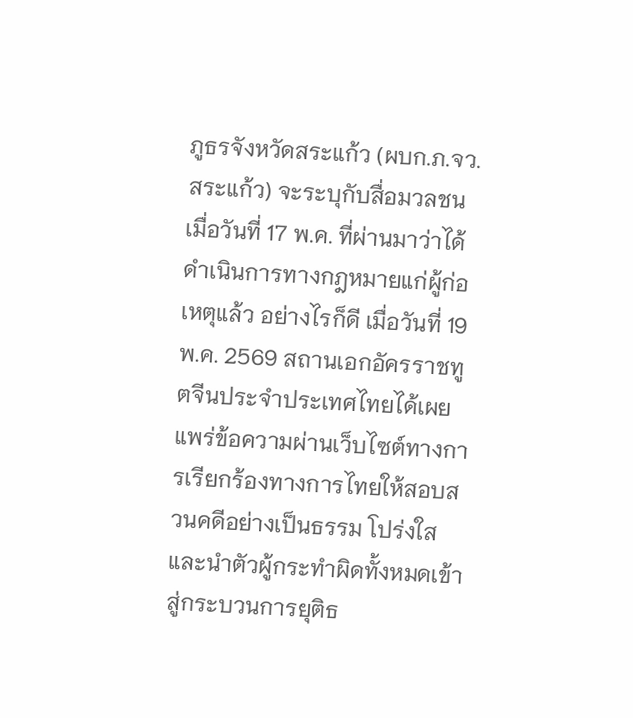ภูธรจังหวัดสระแก้ว (ผบก.ภ.จว.สระแก้ว) จะระบุกับสื่อมวลชนเมื่อวันที่ 17 พ.ค. ที่ผ่านมาว่าได้ดำเนินการทางกฎหมายแก่ผู้ก่อเหตุแล้ว อย่างไรก็ดี เมื่อวันที่ 19 พ.ค. 2569 สถานเอกอัครราชทูตจีนประจำประเทศไทยได้เผยแพร่ข้อความผ่านเว็บไซต์ทางการเรียกร้องทางการไทยให้สอบสวนคดีอย่างเป็นธรรม โปร่งใส และนำตัวผู้กระทำผิดทั้งหมดเข้าสู่กระบวนการยุติธ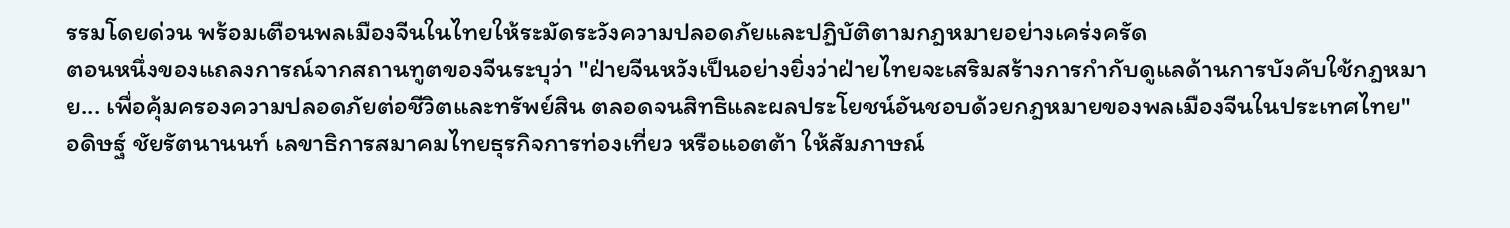รรมโดยด่วน พร้อมเตือนพลเมืองจีนในไทยให้ระมัดระวังความปลอดภัยและปฏิบัติตามกฎหมายอย่างเคร่งครัด
ตอนหนึ่งของแถลงการณ์จากสถานทูตของจีนระบุว่า "ฝ่ายจีนหวังเป็นอย่างยิ่งว่าฝ่ายไทยจะเสริมสร้างการกำกับดูแลด้านการบังคับใช้กฎหมาย... เพื่อคุ้มครองความปลอดภัยต่อชีวิตและทรัพย์สิน ตลอดจนสิทธิและผลประโยชน์อันชอบด้วยกฎหมายของพลเมืองจีนในประเทศไทย"
อดิษฐ์ ชัยรัตนานนท์ เลขาธิการสมาคมไทยธุรกิจการท่องเที่ยว หรือแอตต้า ให้สัมภาษณ์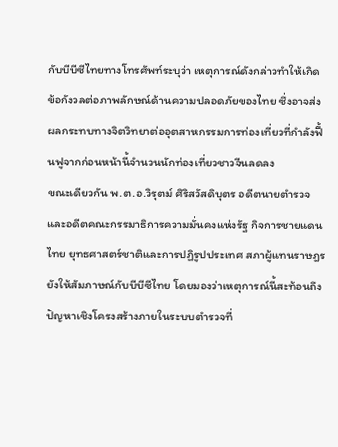กับบีบีซีไทยทางโทรศัพท์ระบุว่า เหตุการณ์ดังกล่าวทำให้เกิดข้อกังวลต่อภาพลักษณ์ด้านความปลอดภัยของไทย ซึ่งอาจส่งผลกระทบทางจิตวิทยาต่ออุตสาหกรรมการท่องเที่ยวที่กำลังฟื้นฟูจากก่อนหน้านี้จำนวนนักท่องเที่ยวชาวจีนลดลง
ขณะเดียวกัน พ.ต.อ.วิรุตม์ ศิริสวัสดิบุตร อดีตนายตำรวจและอดีตคณะกรรมาธิการความมั่นคงแห่งรัฐ กิจการชายแดนไทย ยุทธศาสตร์ชาติและการปฏิรูปประเทศ สภาผู้แทนราษฎรยังให้สัมภาษณ์กับบีบีซีไทย โดยมองว่าเหตุการณ์นี้สะท้อนถึงปัญหาเชิงโครงสร้างภายในระบบตำรวจที่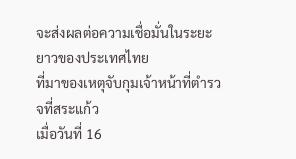จะส่งผลต่อความเชื่อมั่นในระยะยาวของประเทศไทย
ที่มาของเหตุจับกุมเจ้าหน้าที่ตำรวจที่สระแก้ว
เมื่อวันที่ 16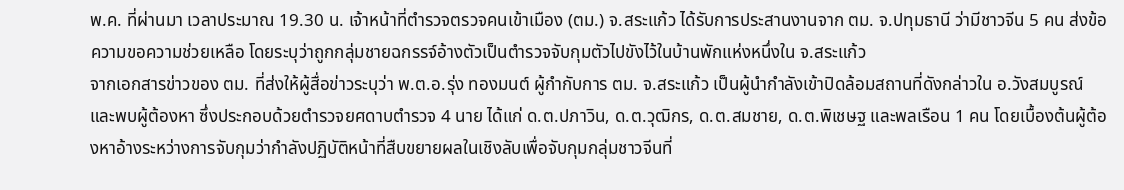พ.ค. ที่ผ่านมา เวลาประมาณ 19.30 น. เจ้าหน้าที่ตำรวจตรวจคนเข้าเมือง (ตม.) จ.สระแก้ว ได้รับการประสานงานจาก ตม. จ.ปทุมธานี ว่ามีชาวจีน 5 คน ส่งข้อความขอความช่วยเหลือ โดยระบุว่าถูกกลุ่มชายฉกรรจ์อ้างตัวเป็นตำรวจจับกุมตัวไปขังไว้ในบ้านพักแห่งหนึ่งใน จ.สระแก้ว
จากเอกสารข่าวของ ตม. ที่ส่งให้ผู้สื่อข่าวระบุว่า พ.ต.อ.รุ่ง ทองมนต์ ผู้กำกับการ ตม. จ.สระแก้ว เป็นผู้นำกำลังเข้าปิดล้อมสถานที่ดังกล่าวใน อ.วังสมบูรณ์ และพบผู้ต้องหา ซึ่งประกอบด้วยตำรวจยศดาบตำรวจ 4 นาย ได้แก่ ด.ต.ปภาวิน, ด.ต.วุฒิกร, ด.ต.สมชาย, ด.ต.พิเชษฐ และพลเรือน 1 คน โดยเบื้องต้นผู้ต้องหาอ้างระหว่างการจับกุมว่ากำลังปฏิบัติหน้าที่สืบขยายผลในเชิงลับเพื่อจับกุมกลุ่มชาวจีนที่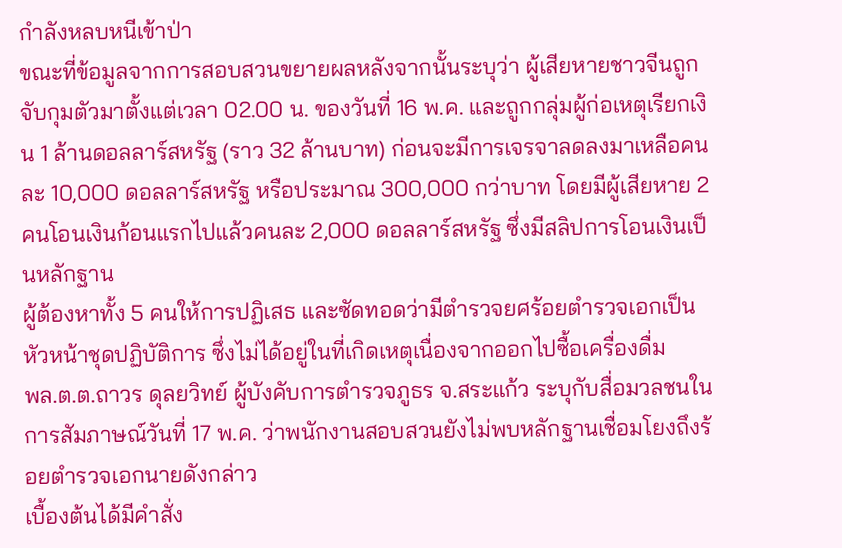กำลังหลบหนีเข้าป่า
ขณะที่ข้อมูลจากการสอบสวนขยายผลหลังจากนั้นระบุว่า ผู้เสียหายชาวจีนถูกจับกุมตัวมาตั้งแต่เวลา 02.00 น. ของวันที่ 16 พ.ค. และถูกกลุ่มผู้ก่อเหตุเรียกเงิน 1 ล้านดอลลาร์สหรัฐ (ราว 32 ล้านบาท) ก่อนจะมีการเจรจาลดลงมาเหลือคนละ 10,000 ดอลลาร์สหรัฐ หรือประมาณ 300,000 กว่าบาท โดยมีผู้เสียหาย 2 คนโอนเงินก้อนแรกไปแล้วคนละ 2,000 ดอลลาร์สหรัฐ ซึ่งมีสลิปการโอนเงินเป็นหลักฐาน
ผู้ต้องหาทั้ง 5 คนให้การปฏิเสธ และซัดทอดว่ามีตำรวจยศร้อยตำรวจเอกเป็นหัวหน้าชุดปฏิบัติการ ซึ่งไม่ได้อยู่ในที่เกิดเหตุเนื่องจากออกไปซื้อเครื่องดื่ม
พล.ต.ต.ถาวร ดุลยวิทย์ ผู้บังคับการตำรวจภูธร จ.สระแก้ว ระบุกับสื่อมวลชนในการสัมภาษณ์วันที่ 17 พ.ค. ว่าพนักงานสอบสวนยังไม่พบหลักฐานเชื่อมโยงถึงร้อยตำรวจเอกนายดังกล่าว
เบื้องต้นได้มีคำสั่ง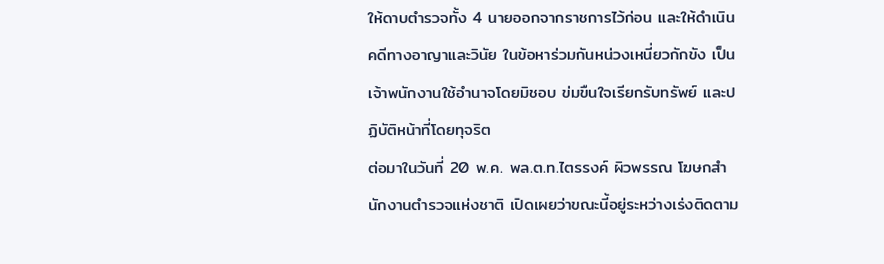ให้ดาบตำรวจทั้ง 4 นายออกจากราชการไว้ก่อน และให้ดำเนินคดีทางอาญาและวินัย ในข้อหาร่วมกันหน่วงเหนี่ยวกักขัง เป็นเจ้าพนักงานใช้อำนาจโดยมิชอบ ข่มขืนใจเรียกรับทรัพย์ และปฏิบัติหน้าที่โดยทุจริต
ต่อมาในวันที่ 20 พ.ค. พล.ต.ท.ไตรรงค์ ผิวพรรณ โฆษกสำนักงานตำรวจแห่งชาติ เปิดเผยว่าขณะนี้อยู่ระหว่างเร่งติดตาม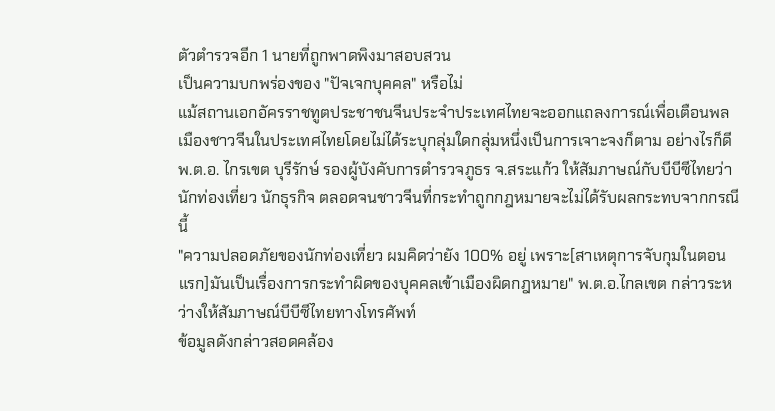ตัวตำรวจอีก 1 นายที่ถูกพาดพิงมาสอบสวน
เป็นความบกพร่องของ "ปัจเจกบุคคล" หรือไม่
แม้สถานเอกอัครราชทูตประชาชนจีนประจำประเทศไทยจะออกแถลงการณ์เพื่อเตือนพลเมืองชาวจีนในประเทศไทยโดยไม่ได้ระบุกลุ่มใดกลุ่มหนึ่งเป็นการเจาะจงก็ตาม อย่างไรก็ดี พ.ต.อ. ไกรเขต บุรีรักษ์ รองผู้บังคับการตำรวจภูธร จ.สระแก้ว ให้สัมภาษณ์กับบีบีซีไทยว่า นักท่องเที่ยว นักธุรกิจ ตลอดจนชาวจีนที่กระทำถูกกฎหมายจะไม่ได้รับผลกระทบจากกรณีนี้
"ความปลอดภัยของนักท่องเที่ยว ผมคิดว่ายัง 100% อยู่ เพราะ[สาเหตุการจับกุมในตอนแรก]มันเป็นเรื่องการกระทำผิดของบุคคลเข้าเมืองผิดกฎหมาย" พ.ต.อ.ไกลเขต กล่าวระหว่างให้สัมภาษณ์บีบีซีไทยทางโทรศัพท์
ข้อมูลดังกล่าวสอดคล้อง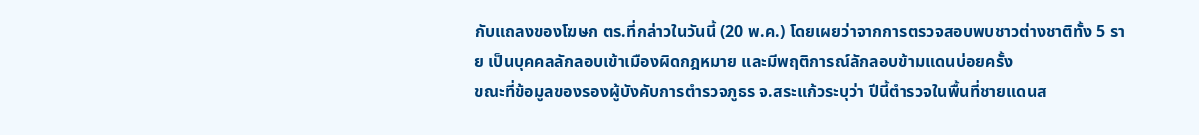กับแถลงของโฆษก ตร.ที่กล่าวในวันนี้ (20 พ.ค.) โดยเผยว่าจากการตรวจสอบพบชาวต่างชาติทั้ง 5 ราย เป็นบุคคลลักลอบเข้าเมืองผิดกฎหมาย และมีพฤติการณ์ลักลอบข้ามแดนบ่อยครั้ง
ขณะที่ข้อมูลของรองผู้บังคับการตำรวจภูธร จ.สระแก้วระบุว่า ปีนี้ตำรวจในพื้นที่ชายแดนส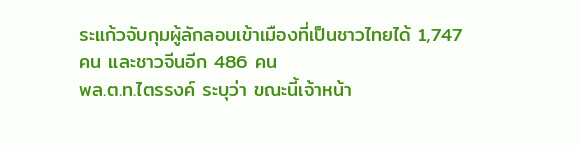ระแก้วจับกุมผู้ลักลอบเข้าเมืองที่เป็นชาวไทยได้ 1,747 คน และชาวจีนอีก 486 คน
พล.ต.ท.ไตรรงค์ ระบุว่า ขณะนี้เจ้าหน้า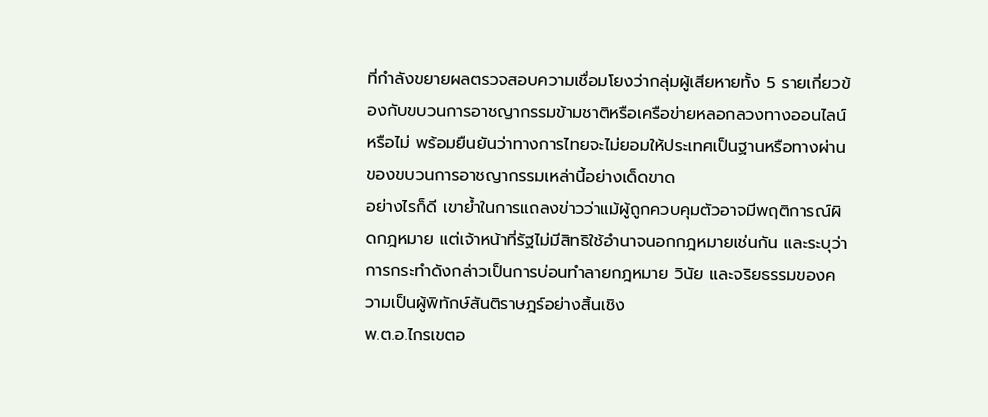ที่กำลังขยายผลตรวจสอบความเชื่อมโยงว่ากลุ่มผู้เสียหายทั้ง 5 รายเกี่ยวข้องกับขบวนการอาชญากรรมข้ามชาติหรือเครือข่ายหลอกลวงทางออนไลน์หรือไม่ พร้อมยืนยันว่าทางการไทยจะไม่ยอมให้ประเทศเป็นฐานหรือทางผ่านของขบวนการอาชญากรรมเหล่านี้อย่างเด็ดขาด
อย่างไรก็ดี เขาย้ำในการแถลงข่าวว่าแม้ผู้ถูกควบคุมตัวอาจมีพฤติการณ์ผิดกฎหมาย แต่เจ้าหน้าที่รัฐไม่มีสิทธิใช้อำนาจนอกกฎหมายเช่นกัน และระบุว่าการกระทำดังกล่าวเป็นการบ่อนทำลายกฎหมาย วินัย และจริยธรรมของความเป็นผู้พิทักษ์สันติราษฎร์อย่างสิ้นเชิง
พ.ต.อ.ไกรเขตอ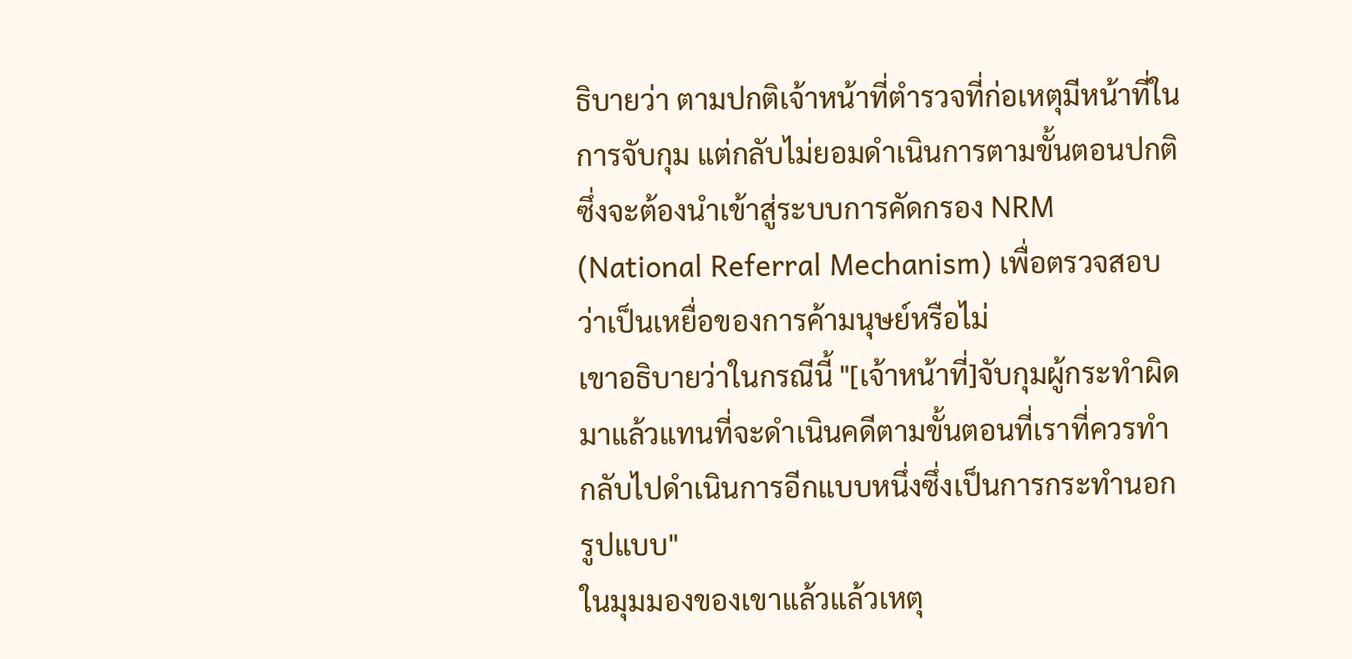ธิบายว่า ตามปกติเจ้าหน้าที่ตำรวจที่ก่อเหตุมีหน้าที่ในการจับกุม แต่กลับไม่ยอมดำเนินการตามขั้นตอนปกติ ซึ่งจะต้องนำเข้าสู่ระบบการคัดกรอง NRM (National Referral Mechanism) เพื่อตรวจสอบว่าเป็นเหยื่อของการค้ามนุษย์หรือไม่
เขาอธิบายว่าในกรณีนี้ "[เจ้าหน้าที่]จับกุมผู้กระทำผิดมาแล้วแทนที่จะดำเนินคดีตามขั้นตอนที่เราที่ควรทำ กลับไปดำเนินการอีกแบบหนึ่งซึ่งเป็นการกระทำนอกรูปแบบ"
ในมุมมองของเขาแล้วแล้วเหตุ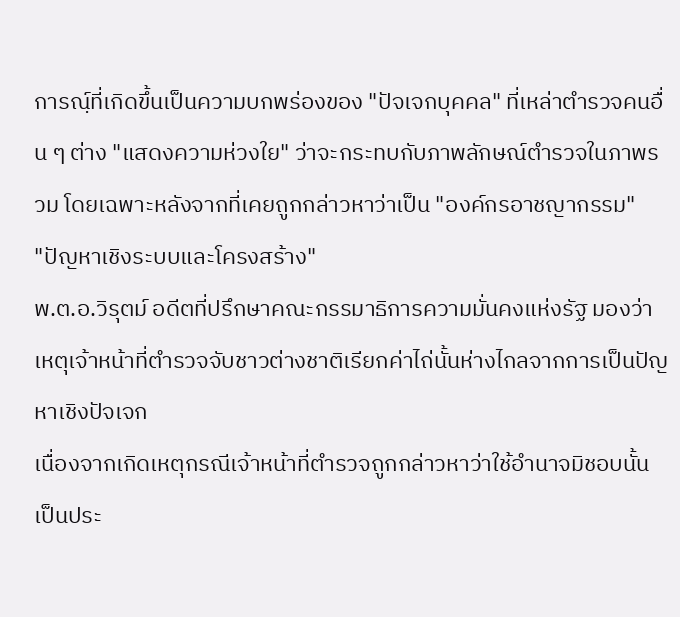การณฺ์ที่เกิดขึ้นเป็นความบกพร่องของ "ปัจเจกบุคคล" ที่เหล่าตำรวจคนอื่น ๆ ต่าง "แสดงความห่วงใย" ว่าจะกระทบกับภาพลักษณ์ตำรวจในภาพรวม โดยเฉพาะหลังจากที่เคยถูกกล่าวหาว่าเป็น "องค์กรอาชญากรรม"
"ปัญหาเชิงระบบและโครงสร้าง"
พ.ต.อ.วิรุตม์ อดีตที่ปรึกษาคณะกรรมาธิการความมั่นคงแห่งรัฐ มองว่าเหตุเจ้าหน้าที่ตำรวจจับชาวต่างชาติเรียกค่าไถ่นั้นห่างไกลจากการเป็นปัญหาเชิงปัจเจก
เนื่องจากเกิดเหตุกรณีเจ้าหน้าที่ตำรวจถูกกล่าวหาว่าใช้อำนาจมิชอบนั้นเป็นประ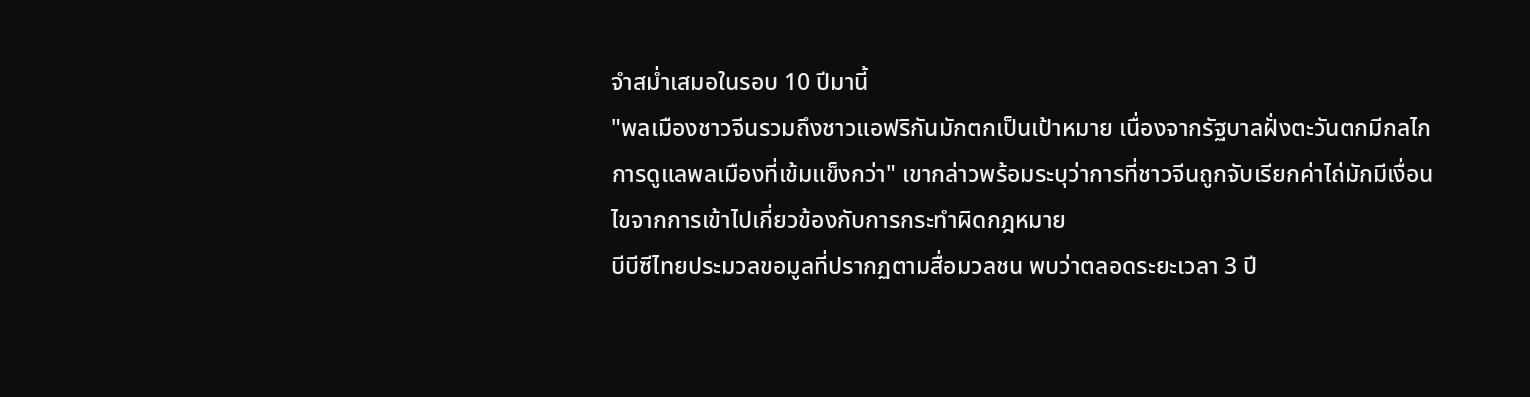จำสม่ำเสมอในรอบ 10 ปีมานี้
"พลเมืองชาวจีนรวมถึงชาวแอฟริกันมักตกเป็นเป้าหมาย เนื่องจากรัฐบาลฝั่งตะวันตกมีกลไกการดูแลพลเมืองที่เข้มแข็งกว่า" เขากล่าวพร้อมระบุว่าการที่ชาวจีนถูกจับเรียกค่าไถ่มักมีเงื่อนไขจากการเข้าไปเกี่ยวข้องกับการกระทำผิดกฎหมาย
บีบีซีไทยประมวลขอมูลที่ปรากฏตามสื่อมวลชน พบว่าตลอดระยะเวลา 3 ปี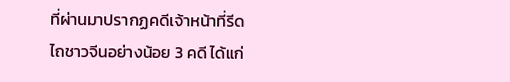ที่ผ่านมาปรากฏคดีเจ้าหน้าที่รีดไถชาวจีนอย่างน้อย 3 คดี ได้แก่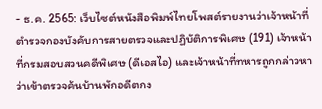- ธ.ค. 2565: เว็บไซต์หนังสือพิมพ์ไทยโพสต์รายงานว่าเจ้าหน้าที่ตำรวจกองบังคับการสายตรวจและปฏิบัติการพิเศษ (191) เจ้าหน้าที่กรมสอบสวนคดีพิเศษ (ดีเอสไอ) และเจ้าหน้าที่ทหารถูกกล่าวหาว่าเข้าตรวจค้นบ้านพักอดีตกง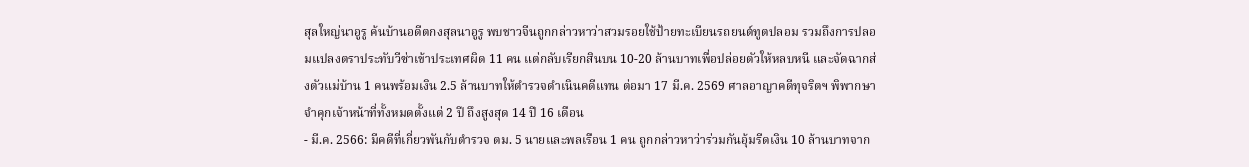สุลใหญ่นาอูรู ค้นบ้านอดีตกงสุลนาอูรู พบชาวจีนถูกกล่าวหาว่าสวมรอยใช้ป้ายทะเบียนรถยนต์ทูตปลอม รวมถึงการปลอมแปลงตราประทับวีซ่าเข้าประเทศผิด 11 คน แต่กลับเรียกสินบน 10-20 ล้านบาทเพื่อปล่อยตัวให้หลบหนี และจัดฉากส่งตัวแม่บ้าน 1 คนพร้อมเงิน 2.5 ล้านบาทให้ตำรวจดำเนินคดีแทน ต่อมา 17 มี.ค. 2569 ศาลอาญาคดีทุจริตฯ พิพากษาจำคุกเจ้าหน้าที่ทั้งหมดตั้งแต่ 2 ปี ถึงสูงสุด 14 ปี 16 เดือน
- มี.ค. 2566: มีคดีที่เกี่ยวพันกับตำรวจ ตม. 5 นายและพลเรือน 1 คน ถูกกล่าวหาว่าร่วมกันอุ้มรีดเงิน 10 ล้านบาทจาก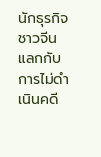นักธุรกิจชาวจีน แลกกับการไม่ดำเนินคดี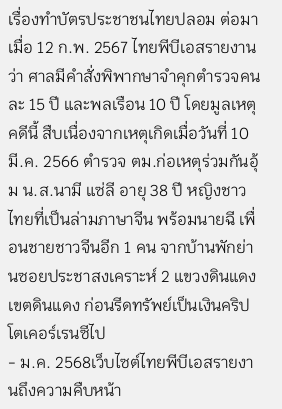เรื่องทำบัตรประชาชนไทยปลอม ต่อมาเมื่อ 12 ก.พ. 2567 ไทยพีบีเอสรายงานว่า ศาลมีคำสั่งพิพากษาจำคุกตำรวจคนละ 15 ปี และพลเรือน 10 ปี โดยมูลเหตุคดีนี้ สืบเนื่องจากเหตุเกิดเมื่อวันที่ 10 มี.ค. 2566 ตำรวจ ตม.ก่อเหตุร่วมกันอุ้ม น.ส.นามี แซ่ลี อายุ 38 ปี หญิงชาวไทยที่เป็นล่ามภาษาจีน พร้อมนายฉี เพื่อนชายชาวจีนอีก 1 คน จากบ้านพักย่านซอยประชาสงเคราะห์ 2 แขวงดินแดง เขตดินแดง ก่อนรีดทรัพย์เป็นเงินคริปโตเคอร์เรนซีไป
- ม.ค. 2568เว็บไซต์ไทยพีบีเอสรายงานถึงความคืบหน้า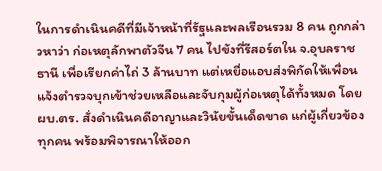ในการดำเนินคดีที่มีเจ้าหน้าที่รัฐและพลเรือนรวม 8 คน ถูกกล่าวหาว่า ก่อเหตุลักพาตัวจีน 7 คน ไปขังที่รีสอร์ตใน จ.อุบลราชธานี เพื่อเรียกค่าไถ่ 3 ล้านบาท แต่เหยื่อแอบส่งพิกัดให้เพื่อนแจ้งตำรวจบุกเข้าช่วยเหลือและจับกุมผู้ก่อเหตุได้ทั้งหมด โดย ผบ.ตร. สั่งดำเนินคดีอาญาและวินัยขั้นเด็ดขาด แก่ผู้เกี่ยวข้องทุกคน พร้อมพิจารณาให้ออก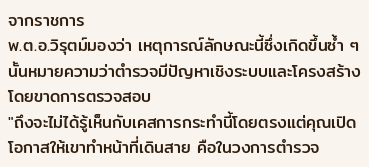จากราชการ
พ.ต.อ.วิรุตม์มองว่า เหตุการณ์ลักษณะนี้ซึ่งเกิดขึ้นซ้ำ ๆ นั้นหมายความว่าตำรวจมีปัญหาเชิงระบบและโครงสร้างโดยขาดการตรวจสอบ
"ถึงจะไม่ได้รู้เห็นกับเคสการกระทำนี้โดยตรงแต่คุณเปิดโอกาสให้เขาทำหน้าที่เดินสาย คือในวงการตำรวจ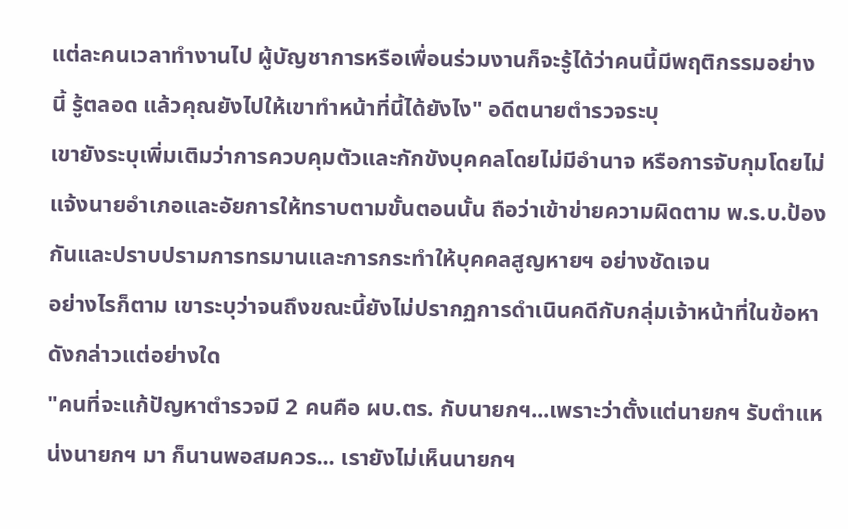แต่ละคนเวลาทำงานไป ผู้บัญชาการหรือเพื่อนร่วมงานก็จะรู้ได้ว่าคนนี้มีพฤติกรรมอย่างนี้ รู้ตลอด แล้วคุณยังไปให้เขาทำหน้าที่นี้ได้ยังไง" อดีตนายตำรวจระบุ
เขายังระบุเพิ่มเติมว่าการควบคุมตัวและกักขังบุคคลโดยไม่มีอำนาจ หรือการจับกุมโดยไม่แจ้งนายอำเภอและอัยการให้ทราบตามขั้นตอนนั้น ถือว่าเข้าข่ายความผิดตาม พ.ร.บ.ป้องกันและปราบปรามการทรมานและการกระทำให้บุคคลสูญหายฯ อย่างชัดเจน
อย่างไรก็ตาม เขาระบุว่าจนถึงขณะนี้ยังไม่ปรากฏการดำเนินคดีกับกลุ่มเจ้าหน้าที่ในข้อหาดังกล่าวแต่อย่างใด
"คนที่จะแก้ปัญหาตำรวจมี 2 คนคือ ผบ.ตร. กับนายกฯ...เพราะว่าตั้งแต่นายกฯ รับตำแหน่งนายกฯ มา ก็นานพอสมควร... เรายังไม่เห็นนายกฯ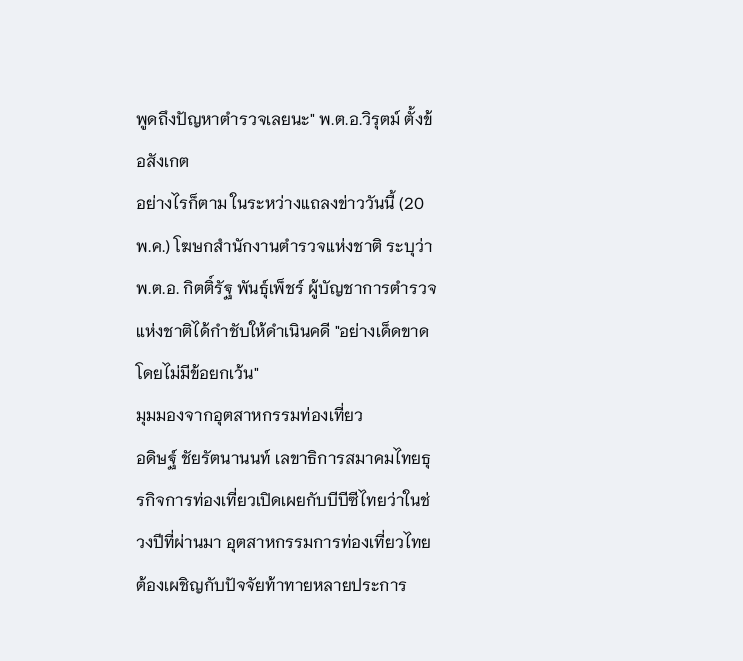พูดถึงปัญหาตำรวจเลยนะ" พ.ต.อ.วิรุตม์ ตั้งข้อสังเกต
อย่างไรก็ตาม ในระหว่างแถลงข่าววันนี้ (20 พ.ค.) โฆษกสำนักงานตำรวจแห่งชาติ ระบุว่า พ.ต.อ. กิตติ์รัฐ พันธุ์เพ็ชร์ ผู้บัญชาการตำรวจแห่งชาติได้กำชับให้ดำเนินคดี "อย่างเด็ดขาดโดยไม่มีข้อยกเว้น"
มุมมองจากอุตสาหกรรมท่องเที่ยว
อดิษฐ์ ชัยรัตนานนท์ เลขาธิการสมาคมไทยธุรกิจการท่องเที่ยวเปิดเผยกับบีบีซีไทยว่าในช่วงปีที่ผ่านมา อุตสาหกรรมการท่องเที่ยวไทยต้องเผชิญกับปัจจัยท้าทายหลายประการ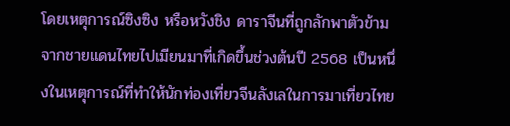โดยเหตุการณ์ซิงซิง หรือหวังชิง ดาราจีนที่ถูกลักพาตัวข้ามจากชายแดนไทยไปเมียนมาที่เกิดขึ้นช่วงต้นปี 2568 เป็นหนึ่งในเหตุการณ์ที่ทำให้นักท่องเที่ยวจีนลังเลในการมาเที่ยวไทย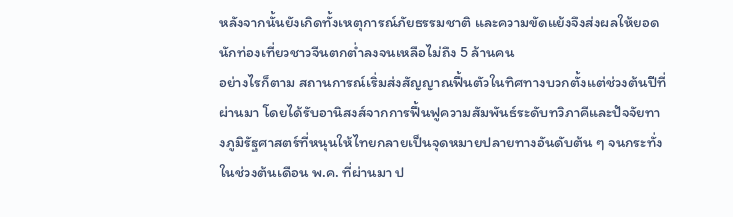หลังจากนั้นยังเกิดทั้งเหตุการณ์ภัยธรรมชาติ และความขัดแย้งจึงส่งผลให้ยอดนักท่องเที่ยวชาวจีนตกต่ำลงจนเหลือไม่ถึง 5 ล้านคน
อย่างไรก็ตาม สถานการณ์เริ่มส่งสัญญาณฟื้นตัวในทิศทางบวกตั้งแต่ช่วงต้นปีที่ผ่านมา โดยได้รับอานิสงส์จากการฟื้นฟูความสัมพันธ์ระดับทวิภาคีและปัจจัยทางภูมิรัฐศาสตร์ที่หนุนให้ไทยกลายเป็นจุดหมายปลายทางอันดับต้น ๆ จนกระทั่งในช่วงต้นเดือน พ.ค. ที่ผ่านมา ป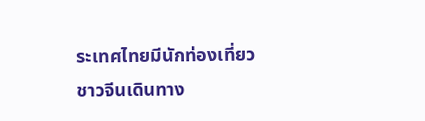ระเทศไทยมีนักท่องเที่ยวชาวจีนเดินทาง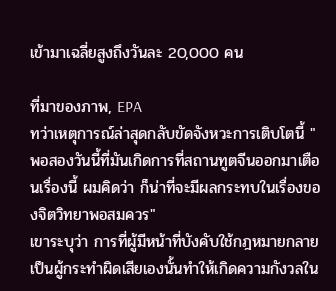เข้ามาเฉลี่ยสูงถึงวันละ 20,000 คน

ที่มาของภาพ, EPA
ทว่าเหตุการณ์ล่าสุดกลับขัดจังหวะการเติบโตนี้ "พอสองวันนี้ที่มันเกิดการที่สถานทูตจีนออกมาเตือนเรื่องนี้ ผมคิดว่า ก็น่าที่จะมีผลกระทบในเรื่องของจิตวิทยาพอสมควร"
เขาระบุว่า การที่ผู้มีหน้าที่บังคับใช้กฎหมายกลายเป็นผู้กระทำผิดเสียเองนั้นทำให้เกิดความกังวลใน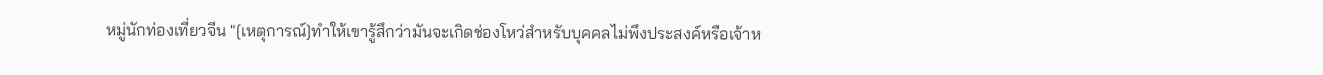หมู่นักท่องเที่ยวจีน "[เหตุการณ์]ทำให้เขารู้สึกว่ามันจะเกิดช่องโหว่สำหรับบุคคลไม่พึงประสงค์หรือเจ้าห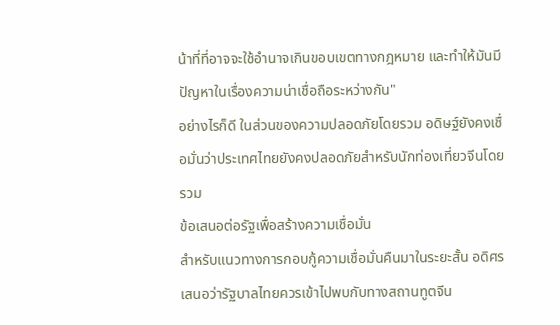น้าที่ที่อาจจะใช้อำนาจเกินขอบเขตทางกฎหมาย และทำให้มันมีปัญหาในเรื่องความน่าเชื่อถือระหว่างกัน"
อย่างไรก็ดี ในส่วนของความปลอดภัยโดยรวม อดิษฐ์ยังคงเชื่อมั่นว่าประเทศไทยยังคงปลอดภัยสำหรับนักท่องเที่ยวจีนโดยรวม
ข้อเสนอต่อรัฐเพื่อสร้างความเชื่อมั่น
สำหรับแนวทางการกอบกู้ความเชื่อมั่นคืนมาในระยะสั้น อดิศรเสนอว่ารัฐบาลไทยควรเข้าไปพบกับทางสถานทูตจีน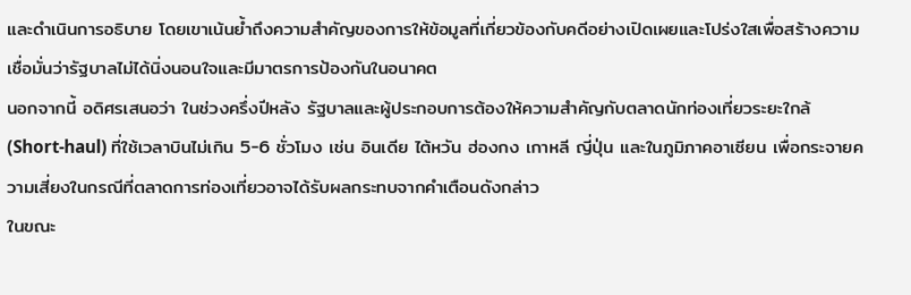และดำเนินการอธิบาย โดยเขาเน้นย้ำถึงความสำคัญของการให้ข้อมูลที่เกี่ยวข้องกับคดีอย่างเปิดเผยและโปร่งใสเพื่อสร้างความเชื่อมั่นว่ารัฐบาลไม่ได้นิ่งนอนใจและมีมาตรการป้องกันในอนาคต
นอกจากนี้ อดิศรเสนอว่า ในช่วงครึ่งปีหลัง รัฐบาลและผู้ประกอบการต้องให้ความสำคัญกับตลาดนักท่องเที่ยวระยะใกล้ (Short-haul) ที่ใช้เวลาบินไม่เกิน 5-6 ชั่วโมง เช่น อินเดีย ไต้หวัน ฮ่องกง เกาหลี ญี่ปุ่น และในภูมิภาคอาเซียน เพื่อกระจายความเสี่ยงในกรณีที่ตลาดการท่องเที่ยวอาจได้รับผลกระทบจากคำเตือนดังกล่าว
ในขณะ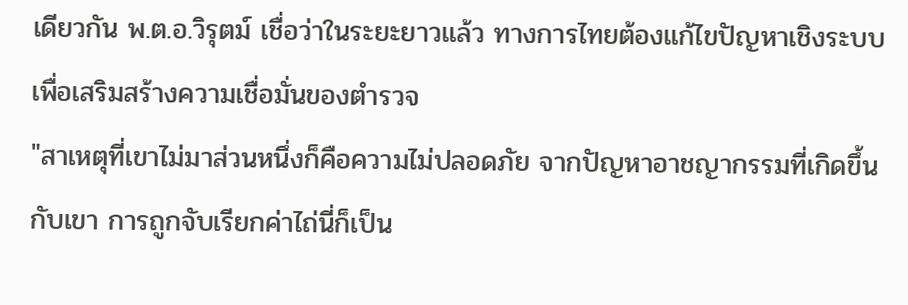เดียวกัน พ.ต.อ.วิรุตม์ เชื่อว่าในระยะยาวแล้ว ทางการไทยต้องแก้ไขปัญหาเชิงระบบเพื่อเสริมสร้างความเชื่อมั่นของตำรวจ
"สาเหตุที่เขาไม่มาส่วนหนึ่งก็คือความไม่ปลอดภัย จากปัญหาอาชญากรรมที่เกิดขึ้นกับเขา การถูกจับเรียกค่าไถ่นี่ก็เป็น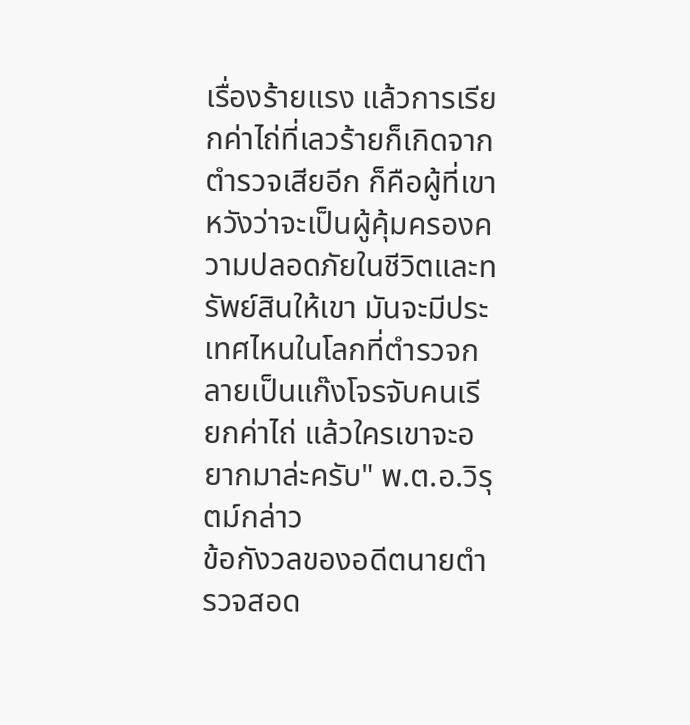เรื่องร้ายแรง แล้วการเรียกค่าไถ่ที่เลวร้ายก็เกิดจากตำรวจเสียอีก ก็คือผู้ที่เขาหวังว่าจะเป็นผู้คุ้มครองความปลอดภัยในชีวิตและทรัพย์สินให้เขา มันจะมีประเทศไหนในโลกที่ตำรวจกลายเป็นแก๊งโจรจับคนเรียกค่าไถ่ แล้วใครเขาจะอยากมาล่ะครับ" พ.ต.อ.วิรุตม์กล่าว
ข้อกังวลของอดีตนายตำรวจสอด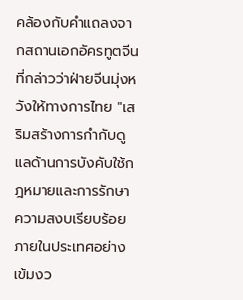คล้องกับคำแถลงจากสถานเอกอัครทูตจีนที่กล่าวว่าฝ่ายจีนมุ่งหวังให้ทางการไทย "เสริมสร้างการกำกับดูแลด้านการบังคับใช้กฎหมายและการรักษาความสงบเรียบร้อยภายในประเทศอย่างเข้มงว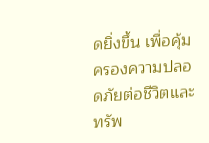ดยิ่งขึ้น เพื่อคุ้มครองความปลอดภัยต่อชีวิตและทรัพ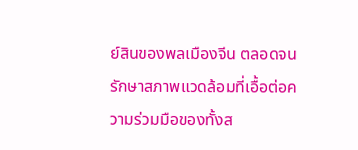ย์สินของพลเมืองจีน ตลอดจนรักษาสภาพแวดล้อมที่เอื้อต่อความร่วมมือของทั้งส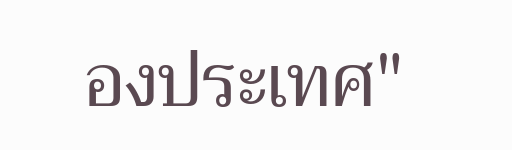องประเทศ"